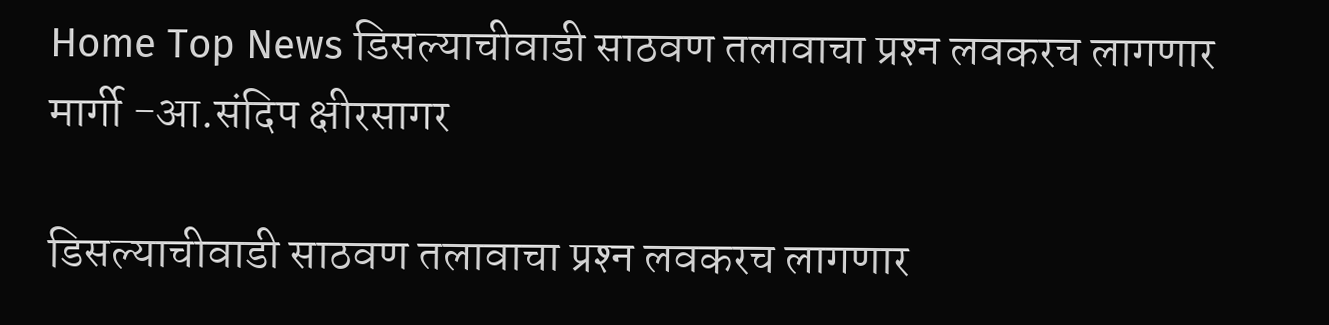Home Top News डिसल्याचीवाडी साठवण तलावाचा प्रश्‍न लवकरच लागणार मार्गी -आ.संदिप क्षीरसागर

डिसल्याचीवाडी साठवण तलावाचा प्रश्‍न लवकरच लागणार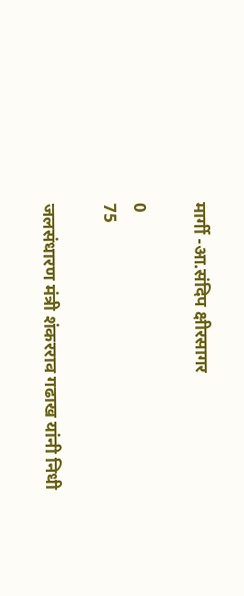मार्गी -आ.संदिप क्षीरसागर

0
75

जलसंधारण मंत्री शंकरराव गढाख यांनी निधी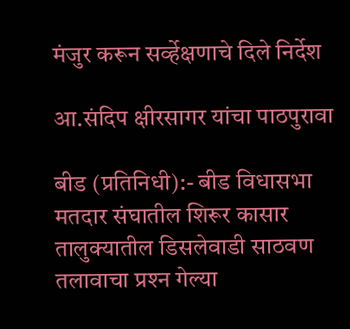मंजुर करून सर्व्हेक्षणाचे दिले निर्देश

आ.संदिप क्षीरसागर यांचा पाठपुरावा

बीड (प्रतिनिधी):- बीड विधासभा मतदार संघातील शिरूर कासार तालुक्यातील डिसलेवाडी साठवण तलावाचा प्रश्‍न गेल्या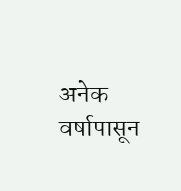अनेक वर्षापासून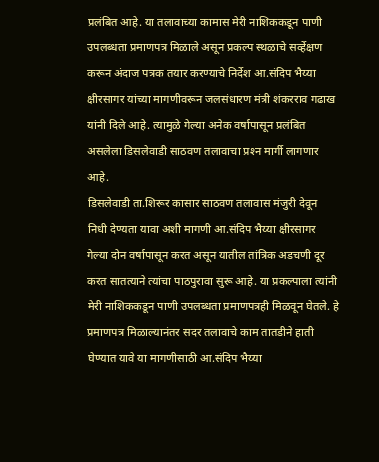प्रलंबित आहे. या तलावाच्या कामास मेरी नाशिककडून पाणी उपलब्धता प्रमाणपत्र मिळाले असून प्रकल्प स्थळाचे सर्व्हेक्षण करून अंदाज पत्रक तयार करण्याचे निर्देश आ.संदिप भैय्या क्षीरसागर यांच्या मागणीवरून जलसंधारण मंत्री शंकरराव गढाख यांनी दिले आहे. त्यामुळे गेल्या अनेक वर्षापासून प्रलंबित असलेला डिसलेवाडी साठवण तलावाचा प्रश्‍न मार्गी लागणार आहे.
डिसलेवाडी ता.शिरूर कासार साठवण तलावास मंजुरी देवून निधी देण्यता यावा अशी मागणी आ.संदिप भैय्या क्षीरसागर गेल्या दोन वर्षापासून करत असून यातील तांत्रिक अडचणी दूर करत सातत्याने त्यांचा पाठपुरावा सुरू आहे. या प्रकल्पाला त्यांनी मेरी नाशिककडून पाणी उपलब्धता प्रमाणपत्रही मिळवून घेतले. हे प्रमाणपत्र मिळाल्यानंतर सदर तलावाचे काम तातडीने हाती घेण्यात यावे या मागणीसाठी आ.संदिप भैय्या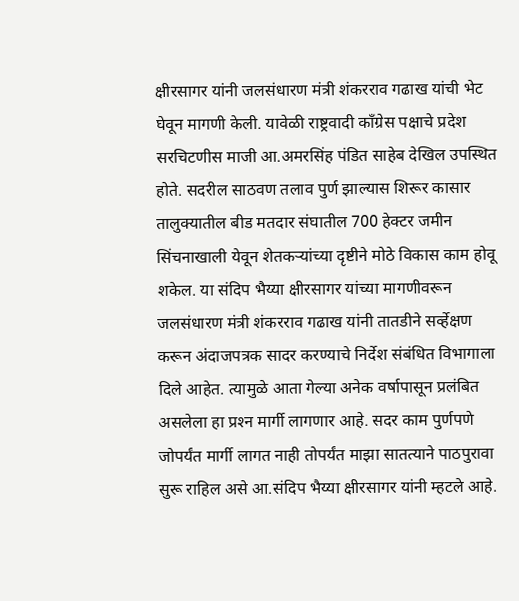क्षीरसागर यांनी जलसंधारण मंत्री शंकरराव गढाख यांची भेट घेवून मागणी केली. यावेळी राष्ट्रवादी काँग्रेस पक्षाचे प्रदेश सरचिटणीस माजी आ.अमरसिंह पंडित साहेब देखिल उपस्थित होते. सदरील साठवण तलाव पुर्ण झाल्यास शिरूर कासार तालुक्यातील बीड मतदार संघातील 700 हेक्टर जमीन सिंचनाखाली येवून शेतकर्‍यांच्या दृष्टीने मोठे विकास काम होवू शकेल. या संदिप भैय्या क्षीरसागर यांच्या मागणीवरून जलसंधारण मंत्री शंकरराव गढाख यांनी तातडीने सर्व्हेक्षण करून अंदाजपत्रक सादर करण्याचे निर्देश संबंधित विभागाला दिले आहेत. त्यामुळे आता गेल्या अनेक वर्षापासून प्रलंबित असलेला हा प्रश्‍न मार्गी लागणार आहे. सदर काम पुर्णपणे जोपर्यंत मार्गी लागत नाही तोपर्यंत माझा सातत्याने पाठपुरावा सुरू राहिल असे आ.संदिप भैय्या क्षीरसागर यांनी म्हटले आहे.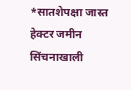*सातशेपक्षा जास्त हेक्टर जमीन सिंचनाखाली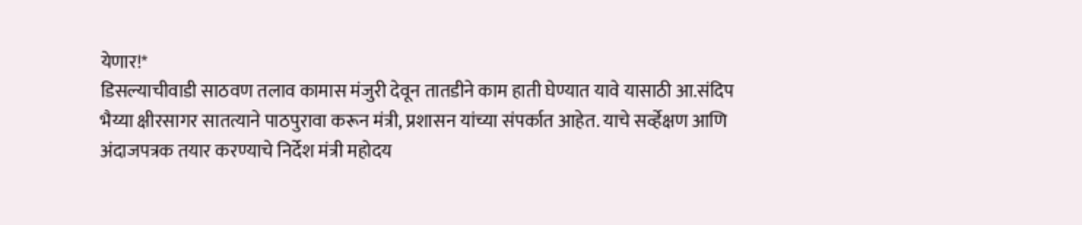येणार!*
डिसल्याचीवाडी साठवण तलाव कामास मंजुरी देवून तातडीने काम हाती घेण्यात यावे यासाठी आ.संदिप भैय्या क्षीरसागर सातत्याने पाठपुरावा करून मंत्री, प्रशासन यांच्या संपर्कात आहेत. याचे सर्व्हेक्षण आणि अंदाजपत्रक तयार करण्याचे निर्देश मंत्री महोदय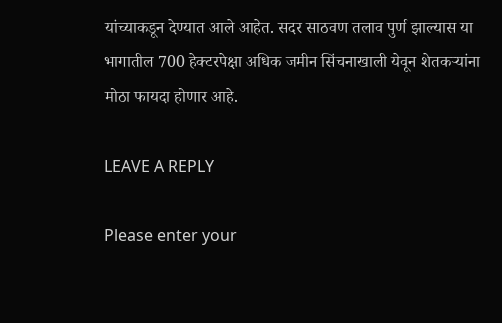यांच्याकडून देण्यात आले आहेत. सदर साठवण तलाव पुर्ण झाल्यास या भागातील 700 हेक्टरपेक्षा अधिक जमीन सिंचनाखाली येवून शेतकर्‍यांना मोठा फायदा होणार आहे.

LEAVE A REPLY

Please enter your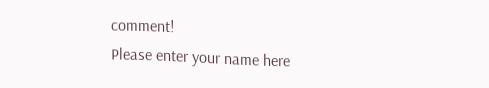comment!
Please enter your name here